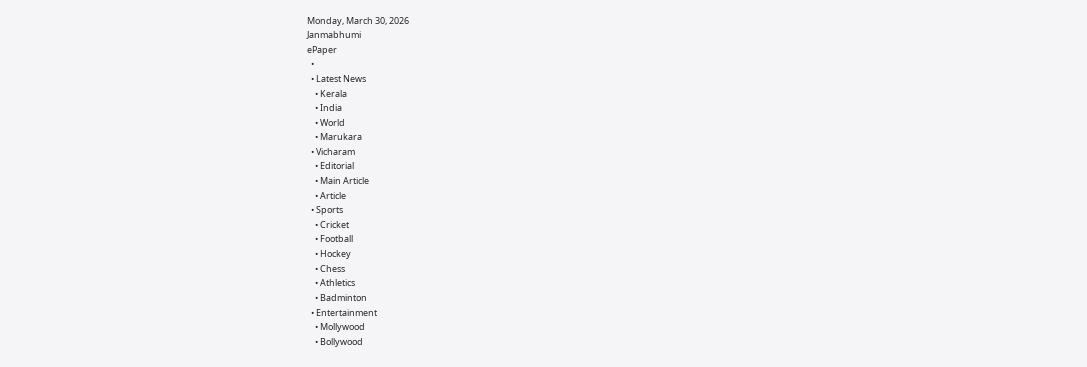Monday, March 30, 2026
Janmabhumi
ePaper
  •
  • Latest News
    • Kerala
    • India
    • World
    • Marukara
  • Vicharam
    • Editorial
    • Main Article
    • Article
  • Sports
    • Cricket
    • Football
    • Hockey
    • Chess
    • Athletics
    • Badminton
  • Entertainment
    • Mollywood
    • Bollywood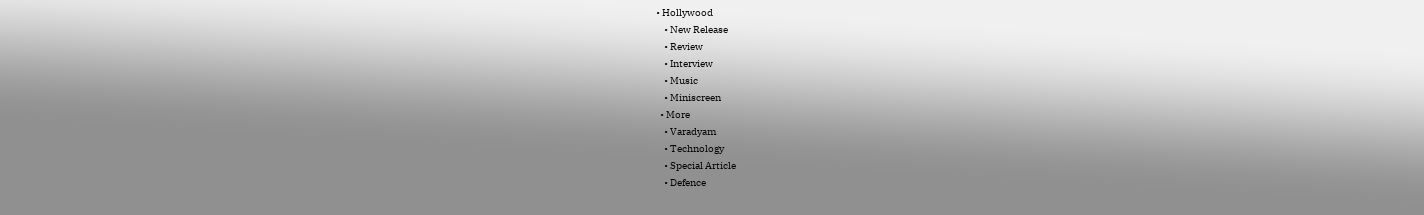• Hollywood
    • New Release
    • Review
    • Interview
    • Music
    • Miniscreen
  • More
    • Varadyam
    • Technology
    • Special Article
    • Defence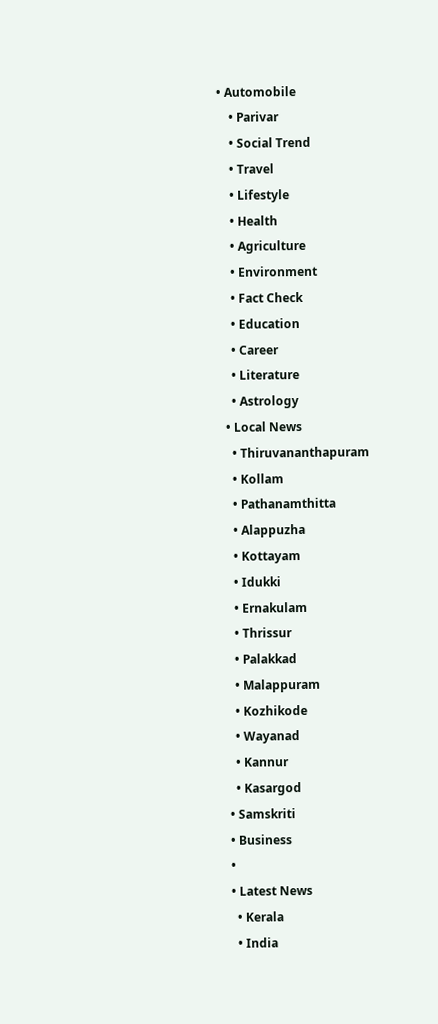• Automobile
    • Parivar
    • Social Trend
    • Travel
    • Lifestyle
    • Health
    • Agriculture
    • Environment
    • Fact Check
    • Education
    • Career
    • Literature
    • Astrology
  • Local News
    • Thiruvananthapuram
    • Kollam
    • Pathanamthitta
    • Alappuzha
    • Kottayam
    • Idukki
    • Ernakulam
    • Thrissur
    • Palakkad
    • Malappuram
    • Kozhikode
    • Wayanad
    • Kannur
    • Kasargod
  • Samskriti
  • Business
  •
  • Latest News
    • Kerala
    • India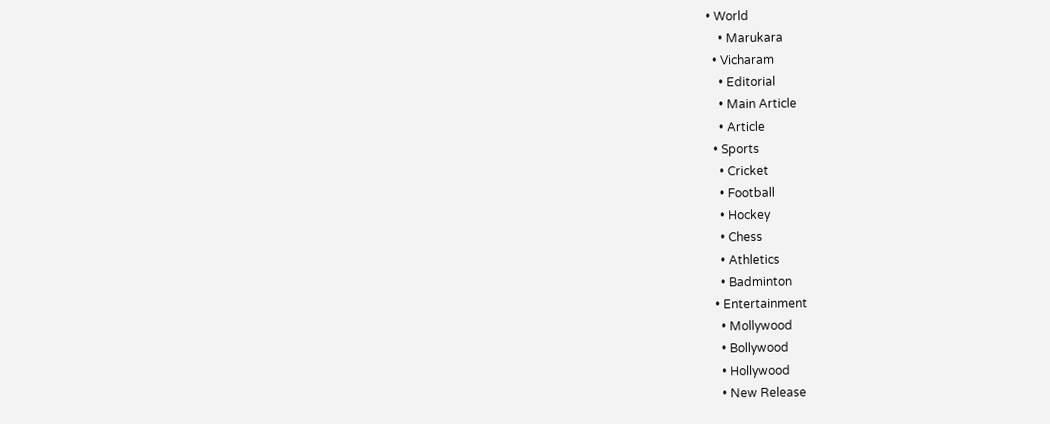• World
    • Marukara
  • Vicharam
    • Editorial
    • Main Article
    • Article
  • Sports
    • Cricket
    • Football
    • Hockey
    • Chess
    • Athletics
    • Badminton
  • Entertainment
    • Mollywood
    • Bollywood
    • Hollywood
    • New Release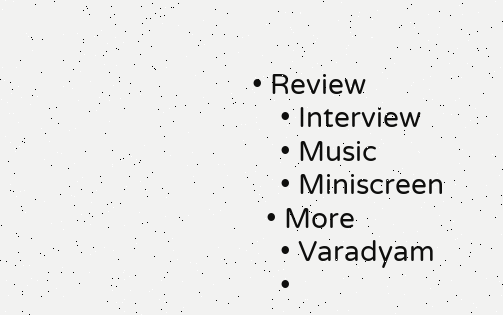• Review
    • Interview
    • Music
    • Miniscreen
  • More
    • Varadyam
    •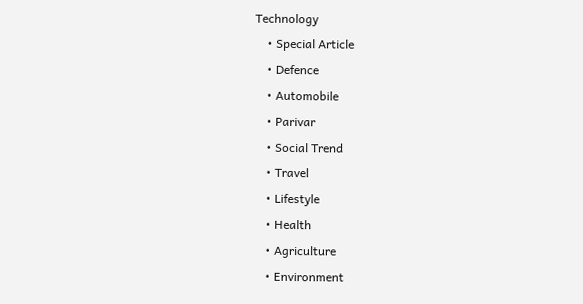Technology
    • Special Article
    • Defence
    • Automobile
    • Parivar
    • Social Trend
    • Travel
    • Lifestyle
    • Health
    • Agriculture
    • Environment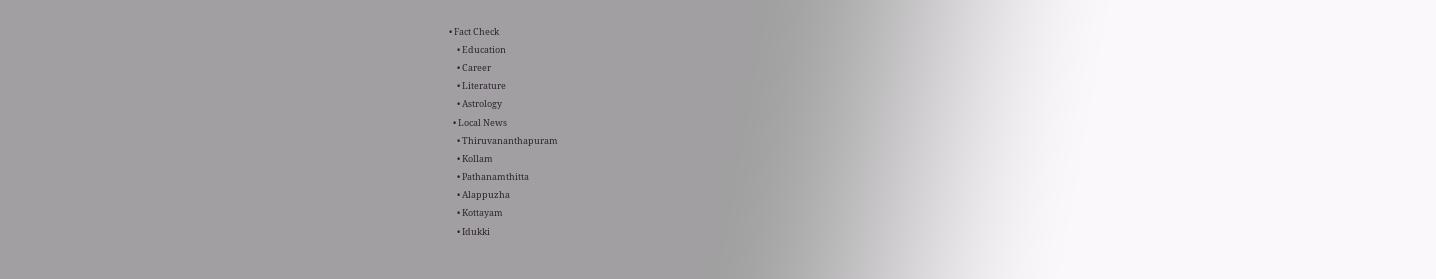• Fact Check
    • Education
    • Career
    • Literature
    • Astrology
  • Local News
    • Thiruvananthapuram
    • Kollam
    • Pathanamthitta
    • Alappuzha
    • Kottayam
    • Idukki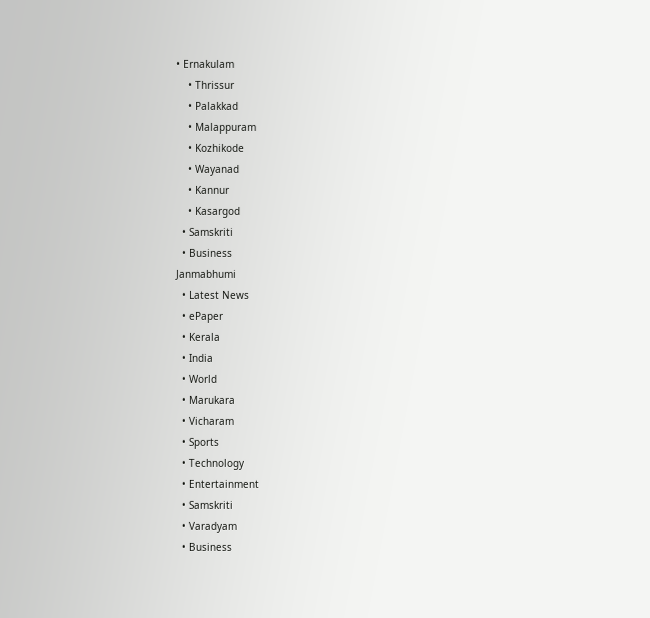• Ernakulam
    • Thrissur
    • Palakkad
    • Malappuram
    • Kozhikode
    • Wayanad
    • Kannur
    • Kasargod
  • Samskriti
  • Business
Janmabhumi
  • Latest News
  • ePaper
  • Kerala
  • India
  • World
  • Marukara
  • Vicharam
  • Sports
  • Technology
  • Entertainment
  • Samskriti
  • Varadyam
  • Business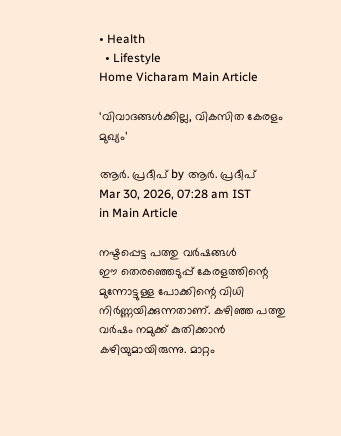• Health
  • Lifestyle
Home Vicharam Main Article

‘വിവാദങ്ങള്‍ക്കില്ല, വികസിത കേരളം മുഖ്യം’

ആര്‍. പ്രദീപ് by ആര്‍. പ്രദീപ്
Mar 30, 2026, 07:28 am IST
in Main Article

നഷ്ടപ്പെട്ട പത്തു വര്‍ഷങ്ങള്‍
ഈ തെരഞ്ഞെടുപ്പ് കേരളത്തിന്റെ മുന്നോട്ടുള്ള പോക്കിന്റെ വിധി നിര്‍ണ്ണയിക്കുന്നതാണ്. കഴിഞ്ഞ പത്തു വര്‍ഷം നമുക്ക് കുതിക്കാന്‍ കഴിയുമായിരുന്നു. മാറ്റം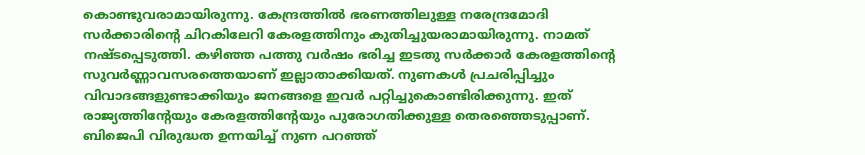കൊണ്ടുവരാമായിരുന്നു. കേന്ദ്രത്തില്‍ ഭരണത്തിലുള്ള നരേന്ദ്രമോദി സര്‍ക്കാരിന്റെ ചിറകിലേറി കേരളത്തിനും കുതിച്ചുയരാമായിരുന്നു. നാമത് നഷ്ടപ്പെടുത്തി. കഴിഞ്ഞ പത്തു വര്‍ഷം ഭരിച്ച ഇടതു സര്‍ക്കാര്‍ കേരളത്തിന്റെ സുവര്‍ണ്ണാവസരത്തെയാണ് ഇല്ലാതാക്കിയത്. നുണകള്‍ പ്രചരിപ്പിച്ചും വിവാദങ്ങളുണ്ടാക്കിയും ജനങ്ങളെ ഇവര്‍ പറ്റിച്ചുകൊണ്ടിരിക്കുന്നു. ഇത് രാജ്യത്തിന്റേയും കേരളത്തിന്റേയും പുരോഗതിക്കുള്ള തെരഞ്ഞെടുപ്പാണ്. ബിജെപി വിരുദ്ധത ഉന്നയിച്ച് നുണ പറഞ്ഞ്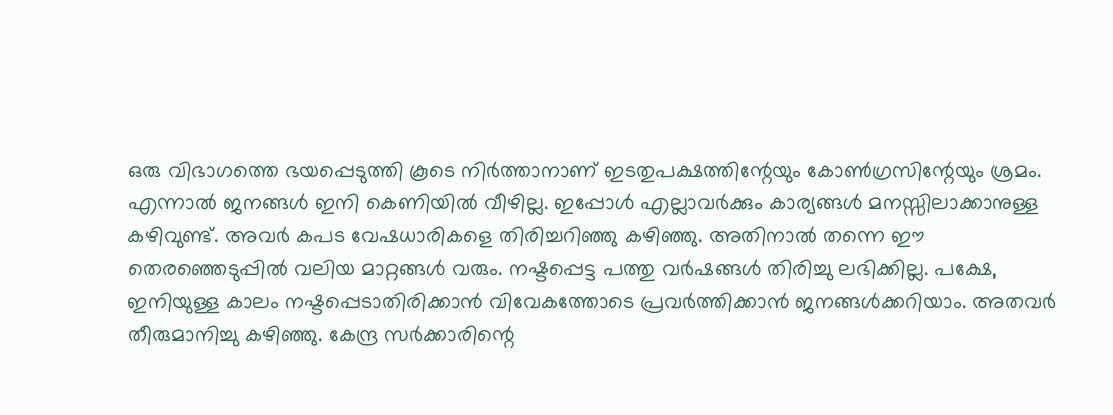ഒരു വിഭാഗത്തെ ഭയപ്പെടുത്തി കൂടെ നിര്‍ത്താനാണ് ഇടതുപക്ഷത്തിന്റേയും കോണ്‍ഗ്രസിന്റേയും ശ്രമം. എന്നാല്‍ ജനങ്ങള്‍ ഇനി കെണിയില്‍ വീഴില്ല. ഇപ്പോള്‍ എല്ലാവര്‍ക്കും കാര്യങ്ങള്‍ മനസ്സിലാക്കാനുള്ള കഴിവുണ്ട്. അവര്‍ കപട വേഷധാരികളെ തിരിച്ചറിഞ്ഞു കഴിഞ്ഞു. അതിനാല്‍ തന്നെ ഈ തെരഞ്ഞെടുപ്പില്‍ വലിയ മാറ്റങ്ങള്‍ വരും. നഷ്ടപ്പെട്ട പത്തു വര്‍ഷങ്ങള്‍ തിരിച്ചു ലഭിക്കില്ല. പക്ഷേ, ഇനിയുള്ള കാലം നഷ്ടപ്പെടാതിരിക്കാന്‍ വിവേകത്തോടെ പ്രവര്‍ത്തിക്കാന്‍ ജനങ്ങള്‍ക്കറിയാം. അതവര്‍ തീരുമാനിച്ചു കഴിഞ്ഞു. കേന്ദ്ര സര്‍ക്കാരിന്റെ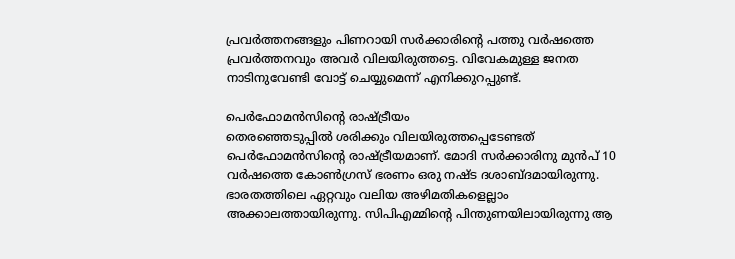പ്രവര്‍ത്തനങ്ങളും പിണറായി സര്‍ക്കാരിന്റെ പത്തു വര്‍ഷത്തെ പ്രവര്‍ത്തനവും അവര്‍ വിലയിരുത്തട്ടെ. വിവേകമുള്ള ജനത നാടിനുവേണ്ടി വോട്ട് ചെയ്യുമെന്ന് എനിക്കുറപ്പുണ്ട്.

പെര്‍ഫോമന്‍സിന്റെ രാഷ്‌ട്രീയം
തെരഞ്ഞെടുപ്പില്‍ ശരിക്കും വിലയിരുത്തപ്പെടേണ്ടത് പെര്‍ഫോമന്‍സിന്റെ രാഷ്‌ട്രീയമാണ്. മോദി സര്‍ക്കാരിനു മുന്‍പ് 10 വര്‍ഷത്തെ കോണ്‍ഗ്രസ് ഭരണം ഒരു നഷ്ട ദശാബ്ദമായിരുന്നു. ഭാരതത്തിലെ ഏറ്റവും വലിയ അഴിമതികളെല്ലാം അക്കാലത്തായിരുന്നു. സിപിഎമ്മിന്റെ പിന്തുണയിലായിരുന്നു ആ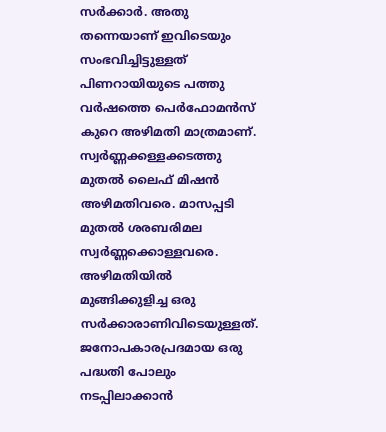സര്‍ക്കാര്‍. അതു തന്നെയാണ് ഇവിടെയും സംഭവിച്ചിട്ടുള്ളത് പിണറായിയുടെ പത്തു വര്‍ഷത്തെ പെര്‍ഫോമന്‍സ് കുറെ അഴിമതി മാത്രമാണ്. സ്വര്‍ണ്ണക്കള്ളക്കടത്തു മുതല്‍ ലൈഫ് മിഷന്‍ അഴിമതിവരെ. മാസപ്പടി മുതല്‍ ശരബരിമല സ്വര്‍ണ്ണക്കൊള്ളവരെ. അഴിമതിയില്‍ മുങ്ങിക്കുളിച്ച ഒരു സര്‍ക്കാരാണിവിടെയുള്ളത്. ജനോപകാരപ്രദമായ ഒരു പദ്ധതി പോലും നടപ്പിലാക്കാന്‍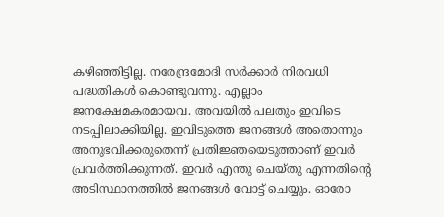കഴിഞ്ഞിട്ടില്ല. നരേന്ദ്രമോദി സര്‍ക്കാര്‍ നിരവധി പദ്ധതികള്‍ കൊണ്ടുവന്നു. എല്ലാം ജനക്ഷേമകരമായവ. അവയില്‍ പലതും ഇവിടെ നടപ്പിലാക്കിയില്ല. ഇവിടുത്തെ ജനങ്ങള്‍ അതൊന്നും അനുഭവിക്കരുതെന്ന് പ്രതിജ്ഞയെടുത്താണ് ഇവര്‍ പ്രവര്‍ത്തിക്കുന്നത്. ഇവര്‍ എന്തു ചെയ്തു എന്നതിന്റെ അടിസ്ഥാനത്തില്‍ ജനങ്ങള്‍ വോട്ട് ചെയ്യും. ഓരോ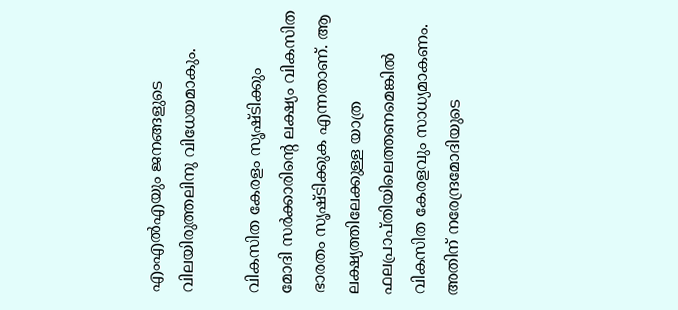എംഎല്‍എയും ജനങ്ങളുടെ വിലയിരുത്തലിനു വിധേയമാകും.

വികസിത കേരളം സൃഷ്ടിക്കും
മോദി സര്‍ക്കാരിന്റെ ലക്ഷ്യം വികസിത ഭാരതം സൃഷ്ടിക്കുക എന്നതാണ്. ആ ലക്ഷ്യത്തിലേക്കുള്ള യാത്ര ഫലപ്രാപ്തിയിലെത്തണമെങ്കില്‍ വികസിത കേരളവും സാധ്യമാകണം. അതിന് നരേന്ദ്രമോദിയുടെ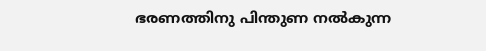ഭരണത്തിനു പിന്തുണ നല്‍കുന്ന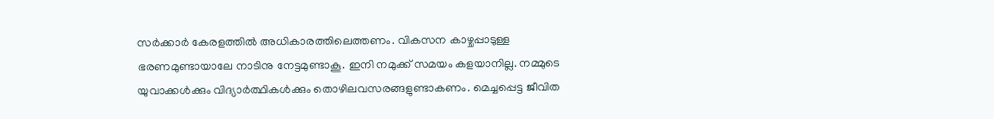സര്‍ക്കാര്‍ കേരളത്തില്‍ അധികാരത്തിലെത്തണം. വികസന കാഴ്ചപ്പാടുള്ള ഭരണമുണ്ടായാലേ നാടിനു നേട്ടമുണ്ടാകൂ. ഇനി നമുക്ക് സമയം കളയാനില്ല. നമ്മുടെ യുവാക്കള്‍ക്കും വിദ്യാര്‍ത്ഥികള്‍ക്കും തൊഴിലവസരങ്ങളുണ്ടാകണം. മെച്ചപ്പെട്ട ജീവിത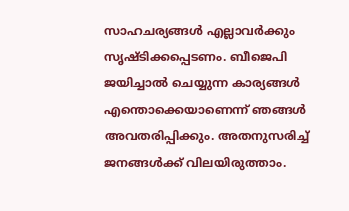സാഹചര്യങ്ങള്‍ എല്ലാവര്‍ക്കും സൃഷ്ടിക്കപ്പെടണം. ബീജെപി ജയിച്ചാല്‍ ചെയ്യുന്ന കാര്യങ്ങള്‍ എന്തൊക്കെയാണെന്ന് ഞങ്ങള്‍ അവതരിപ്പിക്കും. അതനുസരിച്ച് ജനങ്ങള്‍ക്ക് വിലയിരുത്താം.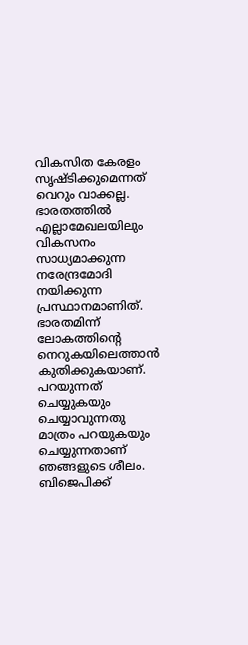വികസിത കേരളം സൃഷ്ടിക്കുമെന്നത് വെറും വാക്കല്ല. ഭാരതത്തില്‍ എല്ലാമേഖലയിലും വികസനം സാധ്യമാക്കുന്ന നരേന്ദ്രമോദി നയിക്കുന്ന പ്രസ്ഥാനമാണിത്. ഭാരതമിന്ന് ലോകത്തിന്റെ നെറുകയിലെത്താന്‍ കുതിക്കുകയാണ്. പറയുന്നത് ചെയ്യുകയും ചെയ്യാവുന്നതു മാത്രം പറയുകയും ചെയ്യുന്നതാണ് ഞങ്ങളുടെ ശീലം. ബിജെപിക്ക്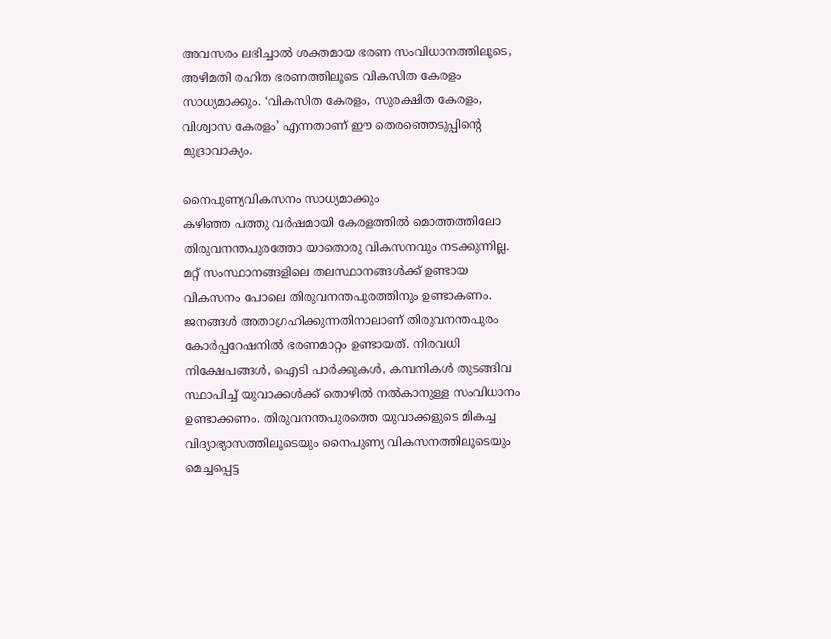അവസരം ലഭിച്ചാല്‍ ശക്തമായ ഭരണ സംവിധാനത്തിലൂടെ, അഴിമതി രഹിത ഭരണത്തിലൂടെ വികസിത കേരളം സാധ്യമാക്കും. ‘വികസിത കേരളം, സുരക്ഷിത കേരളം, വിശ്വാസ കേരളം’ എന്നതാണ് ഈ തെരഞ്ഞെടുപ്പിന്റെ മുദ്രാവാക്യം.

നൈപുണ്യവികസനം സാധ്യമാക്കും
കഴിഞ്ഞ പത്തു വര്‍ഷമായി കേരളത്തില്‍ മൊത്തത്തിലോ തിരുവനന്തപുരത്തോ യാതൊരു വികസനവും നടക്കുന്നില്ല. മറ്റ് സംസ്ഥാനങ്ങളിലെ തലസ്ഥാനങ്ങള്‍ക്ക് ഉണ്ടായ വികസനം പോലെ തിരുവനന്തപുരത്തിനും ഉണ്ടാകണം. ജനങ്ങള്‍ അതാഗ്രഹിക്കുന്നതിനാലാണ് തിരുവനന്തപുരം കോര്‍പ്പറേഷനില്‍ ഭരണമാറ്റം ഉണ്ടായത്. നിരവധി നിക്ഷേപങ്ങള്‍, ഐടി പാര്‍ക്കുകള്‍, കമ്പനികള്‍ തുടങ്ങിവ സ്ഥാപിച്ച് യുവാക്കള്‍ക്ക് തൊഴില്‍ നല്‍കാനുള്ള സംവിധാനം ഉണ്ടാക്കണം. തിരുവനന്തപുരത്തെ യുവാക്കളുടെ മികച്ച വിദ്യാഭ്യാസത്തിലൂടെയും നൈപുണ്യ വികസനത്തിലൂടെയും മെച്ചപ്പെട്ട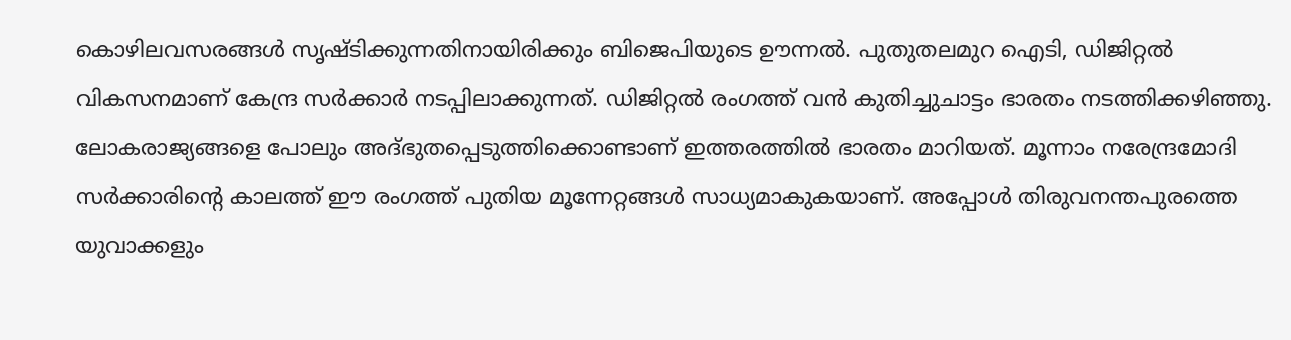കൊഴിലവസരങ്ങള്‍ സൃഷ്ടിക്കുന്നതിനായിരിക്കും ബിജെപിയുടെ ഊന്നല്‍. പുതുതലമുറ ഐടി, ഡിജിറ്റല്‍ വികസനമാണ് കേന്ദ്ര സര്‍ക്കാര്‍ നടപ്പിലാക്കുന്നത്. ഡിജിറ്റല്‍ രംഗത്ത് വന്‍ കുതിച്ചുചാട്ടം ഭാരതം നടത്തിക്കഴിഞ്ഞു. ലോകരാജ്യങ്ങളെ പോലും അദ്ഭുതപ്പെടുത്തിക്കൊണ്ടാണ് ഇത്തരത്തില്‍ ഭാരതം മാറിയത്. മൂന്നാം നരേന്ദ്രമോദി സര്‍ക്കാരിന്റെ കാലത്ത് ഈ രംഗത്ത് പുതിയ മൂന്നേറ്റങ്ങള്‍ സാധ്യമാകുകയാണ്. അപ്പോള്‍ തിരുവനന്തപുരത്തെ യുവാക്കളും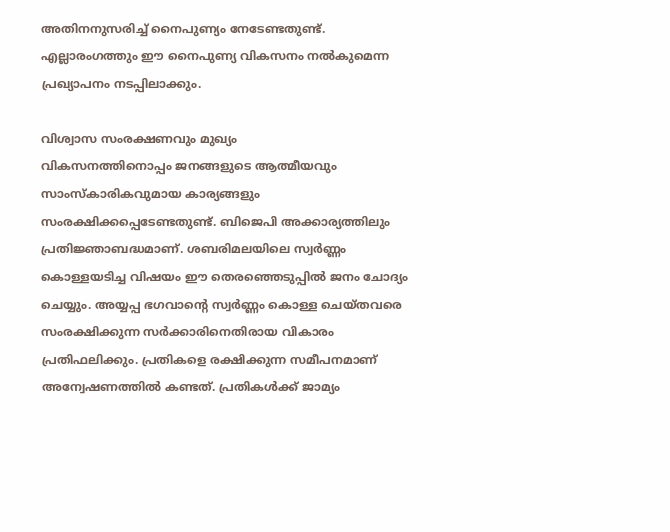അതിനനുസരിച്ച് നൈപുണ്യം നേടേണ്ടതുണ്ട്. എല്ലാരംഗത്തും ഈ നൈപുണ്യ വികസനം നല്‍കുമെന്ന പ്രഖ്യാപനം നടപ്പിലാക്കും.

വിശ്വാസ സംരക്ഷണവും മുഖ്യം
വികസനത്തിനൊപ്പം ജനങ്ങളുടെ ആത്മീയവും സാംസ്‌കാരികവുമായ കാര്യങ്ങളും സംരക്ഷിക്കപ്പെടേണ്ടതുണ്ട്. ബിജെപി അക്കാര്യത്തിലും പ്രതിജ്ഞാബദ്ധമാണ്. ശബരിമലയിലെ സ്വര്‍ണ്ണം കൊള്ളയടിച്ച വിഷയം ഈ തെരഞ്ഞെടുപ്പില്‍ ജനം ചോദ്യം ചെയ്യും. അയ്യപ്പ ഭഗവാന്റെ സ്വര്‍ണ്ണം കൊള്ള ചെയ്തവരെ സംരക്ഷിക്കുന്ന സര്‍ക്കാരിനെതിരായ വികാരം പ്രതിഫലിക്കും. പ്രതികളെ രക്ഷിക്കുന്ന സമീപനമാണ് അന്വേഷണത്തില്‍ കണ്ടത്. പ്രതികള്‍ക്ക് ജാമ്യം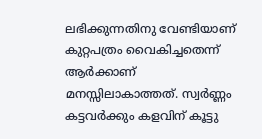ലഭിക്കുന്നതിനു വേണ്ടിയാണ് കുറ്റപത്രം വൈകിച്ചതെന്ന് ആര്‍ക്കാണ് മനസ്സിലാകാത്തത്. സ്വര്‍ണ്ണം കട്ടവര്‍ക്കും കളവിന് കൂട്ടു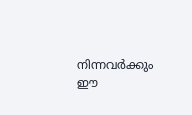നിന്നവര്‍ക്കും ഈ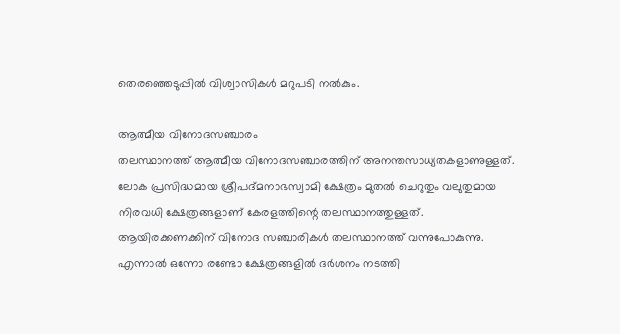തെരഞ്ഞെടുപ്പില്‍ വിശ്വാസികള്‍ മറുപടി നല്‍കും.

ആത്മീയ വിനോദസഞ്ചാരം
തലസ്ഥാനത്ത് ആത്മീയ വിനോദസഞ്ചാരത്തിന് അനന്തസാധ്യതകളാണുള്ളത്. ലോക പ്രസിദ്ധമായ ശ്രീപദ്മനാഭസ്വാമി ക്ഷേത്രം മുതല്‍ ചെറുതും വലുതുമായ നിരവധി ക്ഷേത്രങ്ങളാണ് കേരളത്തിന്റെ തലസ്ഥാനത്തുള്ളത്. ആയിരക്കണക്കിന് വിനോദ സഞ്ചാരികള്‍ തലസ്ഥാനത്ത് വന്നുപോകുന്നു. എന്നാല്‍ ഒന്നോ രണ്ടോ ക്ഷേത്രങ്ങളില്‍ ദര്‍ശനം നടത്തി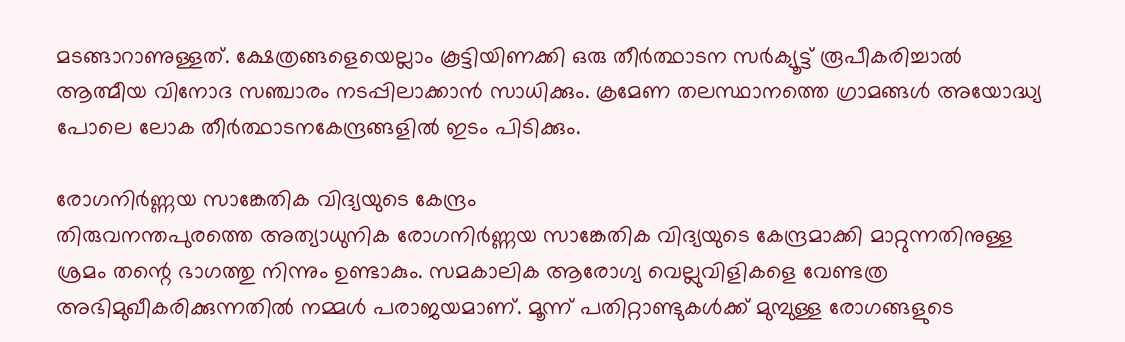മടങ്ങാറാണുള്ളത്. ക്ഷേത്രങ്ങളെയെല്ലാം കൂട്ടിയിണക്കി ഒരു തീര്‍ത്ഥാടന സര്‍ക്യൂട്ട് രൂപീകരിച്ചാല്‍ ആത്മീയ വിനോദ സഞ്ചാരം നടപ്പിലാക്കാന്‍ സാധിക്കും. ക്രമേണ തലസ്ഥാനത്തെ ഗ്രാമങ്ങള്‍ അയോദ്ധ്യ പോലെ ലോക തീര്‍ത്ഥാടനകേന്ദ്രങ്ങളില്‍ ഇടം പിടിക്കും.

രോഗനിര്‍ണ്ണയ സാങ്കേതിക വിദ്യയുടെ കേന്ദ്രം
തിരുവനന്തപുരത്തെ അത്യാധുനിക രോഗനിര്‍ണ്ണയ സാങ്കേതിക വിദ്യയുടെ കേന്ദ്രമാക്കി മാറ്റുന്നതിനുള്ള ശ്രമം തന്റെ ഭാഗത്തു നിന്നും ഉണ്ടാകും. സമകാലിക ആരോഗ്യ വെല്ലുവിളികളെ വേണ്ടത്ര അഭിമുഖീകരിക്കുന്നതില്‍ നമ്മള്‍ പരാജയമാണ്. മൂന്ന് പതിറ്റാണ്ടുകള്‍ക്ക് മുമ്പുള്ള രോഗങ്ങളുടെ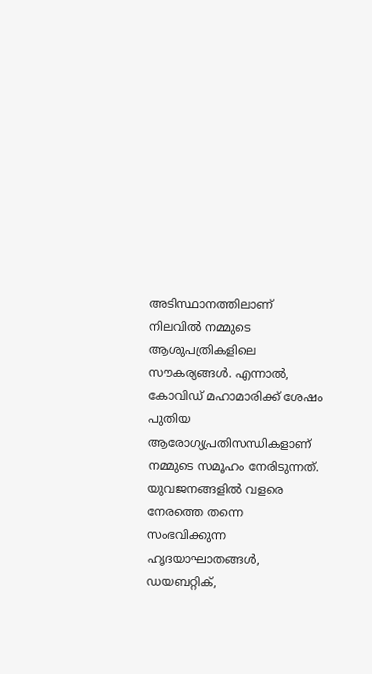അടിസ്ഥാനത്തിലാണ് നിലവില്‍ നമ്മുടെ ആശുപത്രികളിലെ സൗകര്യങ്ങള്‍. എന്നാല്‍, കോവിഡ് മഹാമാരിക്ക് ശേഷം പുതിയ ആരോഗ്യപ്രതിസന്ധികളാണ് നമ്മുടെ സമൂഹം നേരിടുന്നത്. യുവജനങ്ങളില്‍ വളരെ നേരത്തെ തന്നെ സംഭവിക്കുന്ന ഹൃദയാഘാതങ്ങള്‍, ഡയബറ്റിക്,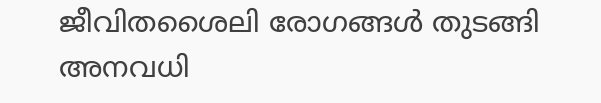ജീവിതശൈലി രോഗങ്ങള്‍ തുടങ്ങി അനവധി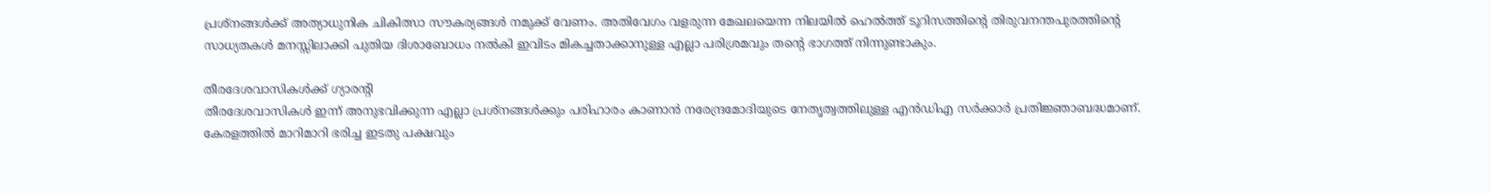പ്രശ്നങ്ങള്‍ക്ക് അത്യാധുനിക ചികിത്സാ സൗകര്യങ്ങള്‍ നമുക്ക് വേണം. അതിവേഗം വളരുന്ന മേഖലയെന്ന നിലയില്‍ ഹെല്‍ത്ത് ടൂറിസത്തിന്റെ തിരുവനന്തപുരത്തിന്റെ സാധ്യതകള്‍ മനസ്സിലാക്കി പുതിയ ദിശാബോധം നല്‍കി ഇവിടം മികച്ചതാക്കാനുള്ള എല്ലാ പരിശ്രമവും തന്റെ ഭാഗത്ത് നിന്നുണ്ടാകും.

തീരദേശവാസികള്‍ക്ക് ഗ്യാരന്റി
തീരദേശവാസികള്‍ ഇന്ന് അനുഭവിക്കുന്ന എല്ലാ പ്രശ്നങ്ങള്‍ക്കും പരിഹാരം കാണാന്‍ നരേന്ദ്രമോദിയുടെ നേതൃത്വത്തിലുള്ള എന്‍ഡിഎ സര്‍ക്കാര്‍ പ്രതിജ്ഞാബദ്ധമാണ്. കേരളത്തില്‍ മാറിമാറി ഭരിച്ച ഇടതു പക്ഷവും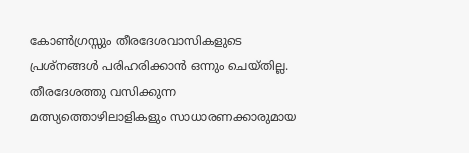കോണ്‍ഗ്രസ്സും തീരദേശവാസികളുടെ പ്രശ്നങ്ങള്‍ പരിഹരിക്കാന്‍ ഒന്നും ചെയ്തില്ല. തീരദേശത്തു വസിക്കുന്ന മത്സ്യത്തൊഴിലാളികളും സാധാരണക്കാരുമായ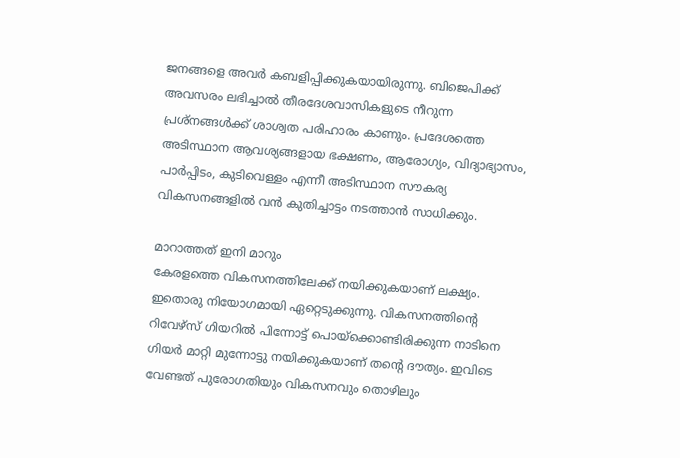ജനങ്ങളെ അവര്‍ കബളിപ്പിക്കുകയായിരുന്നു. ബിജെപിക്ക് അവസരം ലഭിച്ചാല്‍ തീരദേശവാസികളുടെ നീറുന്ന പ്രശ്നങ്ങള്‍ക്ക് ശാശ്വത പരിഹാരം കാണും. പ്രദേശത്തെ അടിസ്ഥാന ആവശ്യങ്ങളായ ഭക്ഷണം, ആരോഗ്യം, വിദ്യാഭ്യാസം, പാര്‍പ്പിടം, കുടിവെള്ളം എന്നീ അടിസ്ഥാന സൗകര്യ വികസനങ്ങളില്‍ വന്‍ കുതിച്ചാട്ടം നടത്താന്‍ സാധിക്കും.

മാറാത്തത് ഇനി മാറും
കേരളത്തെ വികസനത്തിലേക്ക് നയിക്കുകയാണ് ലക്ഷ്യം. ഇതൊരു നിയോഗമായി ഏറ്റെടുക്കുന്നു. വികസനത്തിന്റെ റിവേഴ്സ് ഗിയറില്‍ പിന്നോട്ട് പൊയ്‌ക്കൊണ്ടിരിക്കുന്ന നാടിനെ ഗിയര്‍ മാറ്റി മുന്നോട്ടു നയിക്കുകയാണ് തന്റെ ദൗത്യം. ഇവിടെ വേണ്ടത് പുരോഗതിയും വികസനവും തൊഴിലും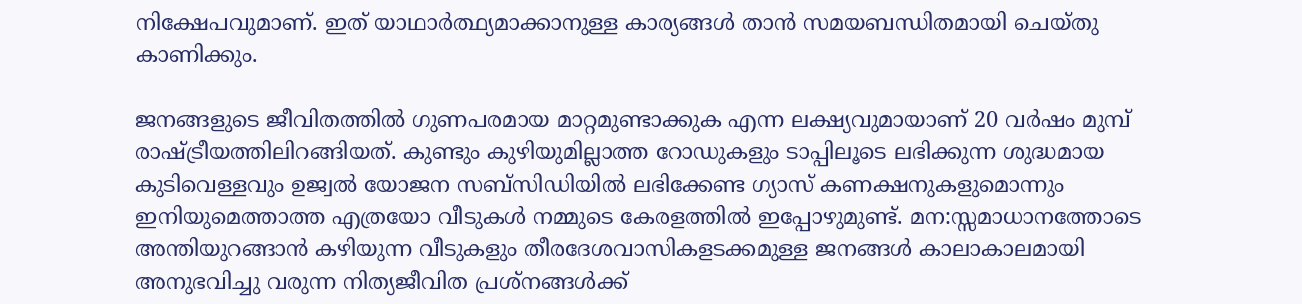നിക്ഷേപവുമാണ്. ഇത് യാഥാര്‍ത്ഥ്യമാക്കാനുള്ള കാര്യങ്ങള്‍ താന്‍ സമയബന്ധിതമായി ചെയ്തു കാണിക്കും.

ജനങ്ങളുടെ ജീവിതത്തില്‍ ഗുണപരമായ മാറ്റമുണ്ടാക്കുക എന്ന ലക്ഷ്യവുമായാണ് 20 വര്‍ഷം മുമ്പ് രാഷ്‌ട്രീയത്തിലിറങ്ങിയത്. കുണ്ടും കുഴിയുമില്ലാത്ത റോഡുകളും ടാപ്പിലൂടെ ലഭിക്കുന്ന ശുദ്ധമായ കുടിവെള്ളവും ഉജ്വല്‍ യോജന സബ്സിഡിയില്‍ ലഭിക്കേണ്ട ഗ്യാസ് കണക്ഷനുകളുമൊന്നും ഇനിയുമെത്താത്ത എത്രയോ വീടുകള്‍ നമ്മുടെ കേരളത്തില്‍ ഇപ്പോഴുമുണ്ട്. മന:സ്സമാധാനത്തോടെ അന്തിയുറങ്ങാന്‍ കഴിയുന്ന വീടുകളും തീരദേശവാസികളടക്കമുള്ള ജനങ്ങള്‍ കാലാകാലമായി അനുഭവിച്ചു വരുന്ന നിത്യജീവിത പ്രശ്നങ്ങള്‍ക്ക്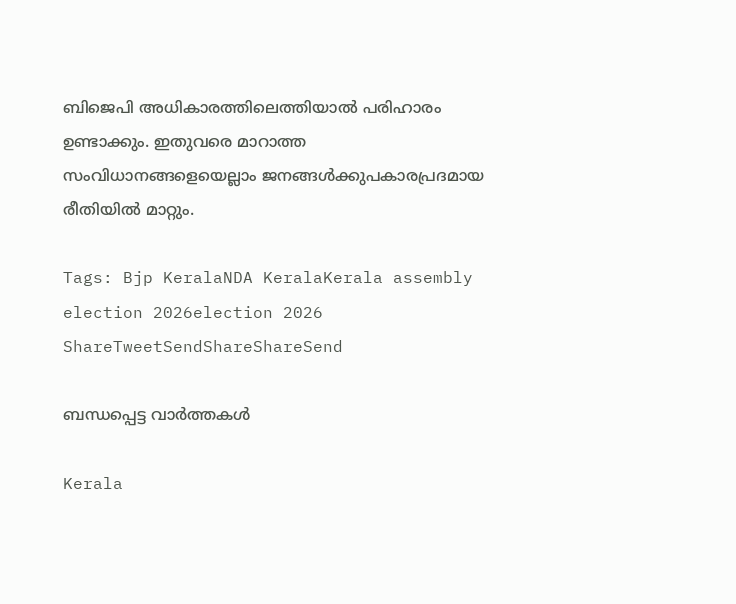ബിജെപി അധികാരത്തിലെത്തിയാല്‍ പരിഹാരം ഉണ്ടാക്കും. ഇതുവരെ മാറാത്ത സംവിധാനങ്ങളെയെല്ലാം ജനങ്ങള്‍ക്കുപകാരപ്രദമായ രീതിയില്‍ മാറ്റും.

Tags: Bjp KeralaNDA KeralaKerala assembly election 2026election 2026
ShareTweetSendShareShareSend

ബന്ധപ്പെട്ട വാര്‍ത്തകള്‍

Kerala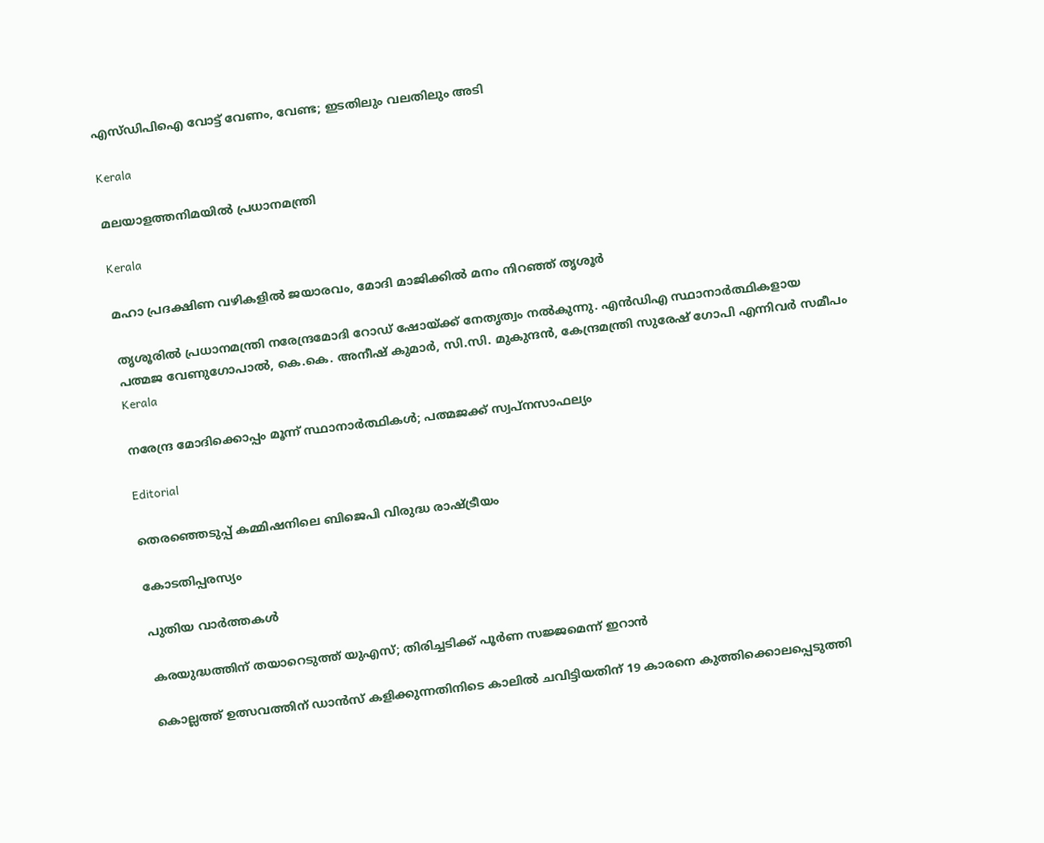എസ്ഡിപിഐ വോട്ട് വേണം, വേണ്ട; ഇടതിലും വലതിലും അടി

Kerala

മലയാളത്തനിമയില്‍ പ്രധാനമന്ത്രി

Kerala

മഹാ പ്രദക്ഷിണ വഴികളില്‍ ജയാരവം, മോദി മാജിക്കില്‍ മനം നിറഞ്ഞ് തൃശൂര്‍

തൃശൂരില്‍ പ്രധാനമന്ത്രി നരേന്ദ്രമോദി റോഡ് ഷോയ്ക്ക് നേതൃത്വം നല്‍കുന്നു. എന്‍ഡിഎ സ്ഥാനാര്‍ത്ഥികളായ
പത്മജ വേണുഗോപാല്‍, കെ.കെ. അനീഷ് കുമാര്‍, സി.സി. മുകുന്ദന്‍, കേന്ദ്രമന്ത്രി സുരേഷ് ഗോപി എന്നിവര്‍ സമീപം
Kerala

നരേന്ദ്ര മോദിക്കൊപ്പം മൂന്ന് സ്ഥാനാര്‍ത്ഥികള്‍; പത്മജക്ക് സ്വപ്‌നസാഫല്യം

Editorial

തെരഞ്ഞെടുപ്പ് കമ്മിഷനിലെ ബിജെപി വിരുദ്ധ രാഷ്‌ട്രീയം

കോടതിപ്പരസ്യം

പുതിയ വാര്‍ത്തകള്‍

കരയുദ്ധത്തിന് തയാറെടുത്ത് യുഎസ്; തിരിച്ചടിക്ക് പൂര്‍ണ സജ്ജമെന്ന് ഇറാന്‍

കൊല്ലത്ത് ഉത്സവത്തിന് ഡാൻസ് കളിക്കുന്നതിനിടെ കാലിൽ ചവിട്ടിയതിന് 19 കാരനെ കുത്തിക്കൊലപ്പെടുത്തി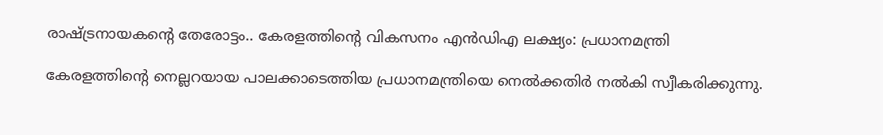രാഷ്‌ട്രനായകന്റെ തേരോട്ടം.. കേരളത്തിന്റെ വികസനം എന്‍ഡിഎ ലക്ഷ്യം: പ്രധാനമന്ത്രി

കേരളത്തിന്റെ നെല്ലറയായ പാലക്കാടെത്തിയ പ്രധാനമന്ത്രിയെ നെല്‍ക്കതിര്‍ നല്‍കി സ്വീകരിക്കുന്നു.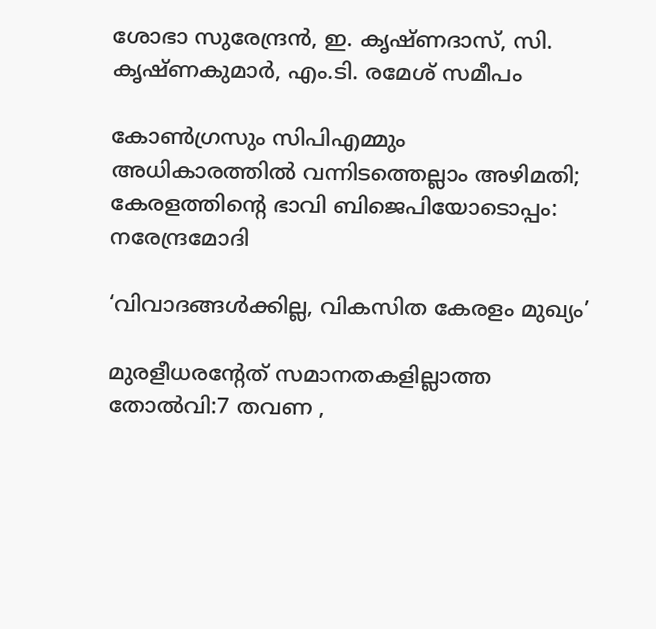ശോഭാ സുരേന്ദ്രന്‍, ഇ. കൃഷ്ണദാസ്, സി. കൃഷ്ണകുമാര്‍, എം.ടി. രമേശ് സമീപം

കോണ്‍ഗ്രസും സിപിഎമ്മും അധികാരത്തില്‍ വന്നിടത്തെല്ലാം അഴിമതി; കേരളത്തിന്റെ ഭാവി ബിജെപിയോടൊപ്പം: നരേന്ദ്രമോദി

‘വിവാദങ്ങള്‍ക്കില്ല, വികസിത കേരളം മുഖ്യം’

മുരളീധരന്റേത് സമാനതകളില്ലാത്ത തോല്‍വി:7 തവണ ,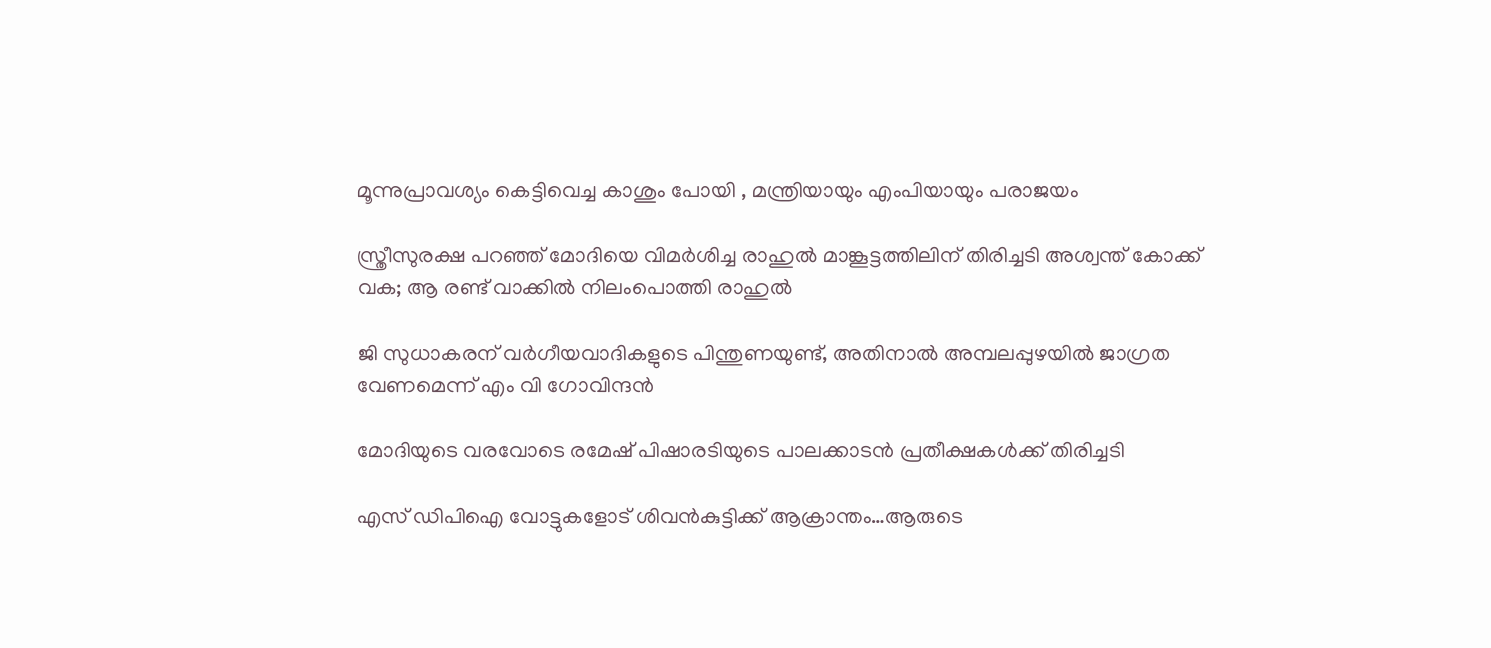മൂന്നുപ്രാവശ്യം കെട്ടിവെച്ച കാശും പോയി , മന്ത്രിയായും എംപിയായും പരാജയം

സ്ത്രീസുരക്ഷ പറഞ്ഞ് മോദിയെ വിമര്‍ശിച്ച രാഹുല്‍ മാങ്കൂട്ടത്തിലിന് തിരിച്ചടി അശ്വന്ത് കോക്ക് വക; ആ രണ്ട് വാക്കില്‍ നിലംപൊത്തി രാഹുല്‍

ജി സുധാകരന് വര്‍ഗീയവാദികളുടെ പിന്തുണയുണ്ട്, അതിനാല്‍ അമ്പലപ്പുഴയില്‍ ജാഗ്രത വേണമെന്ന് എം വി ഗോവിന്ദന്‍

മോദിയുടെ വരവോടെ രമേഷ് പിഷാരടിയുടെ പാലക്കാടന്‍ പ്രതീക്ഷകള്‍ക്ക് തിരിച്ചടി

എസ് ഡിപിഐ വോട്ടുകളോട് ശിവന്‍കുട്ടിക്ക് ആക്രാന്തം…ആരുടെ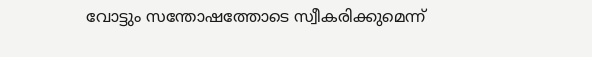വോട്ടും സന്തോഷത്തോടെ സ്വീകരിക്കുമെന്ന്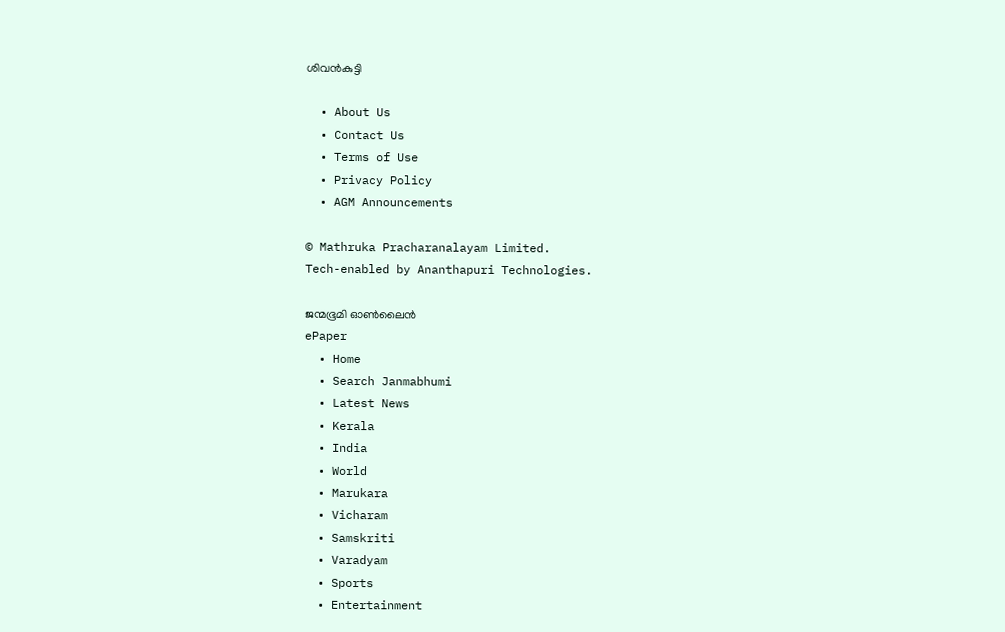ശിവന്‍കുട്ടി

  • About Us
  • Contact Us
  • Terms of Use
  • Privacy Policy
  • AGM Announcements

© Mathruka Pracharanalayam Limited.
Tech-enabled by Ananthapuri Technologies.

ജന്മഭൂമി ഓണ്‍ലൈന്‍
ePaper
  • Home
  • Search Janmabhumi
  • Latest News
  • Kerala
  • India
  • World
  • Marukara
  • Vicharam
  • Samskriti
  • Varadyam
  • Sports
  • Entertainment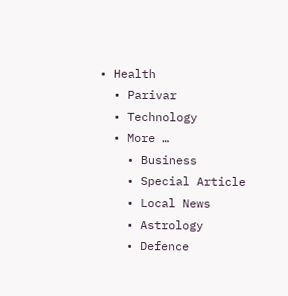• Health
  • Parivar
  • Technology
  • More …
    • Business
    • Special Article
    • Local News
    • Astrology
    • Defence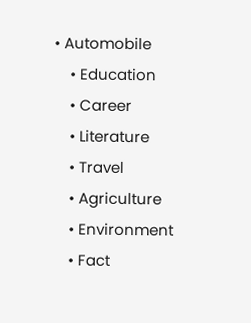• Automobile
    • Education
    • Career
    • Literature
    • Travel
    • Agriculture
    • Environment
    • Fact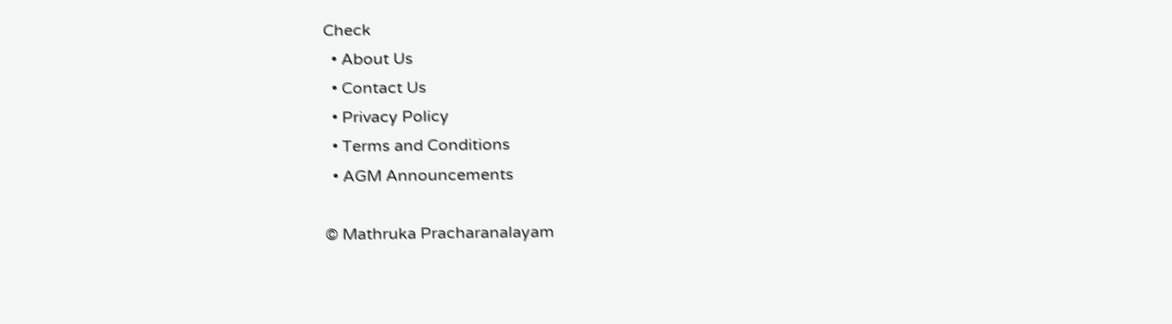Check
  • About Us
  • Contact Us
  • Privacy Policy
  • Terms and Conditions
  • AGM Announcements

© Mathruka Pracharanalayam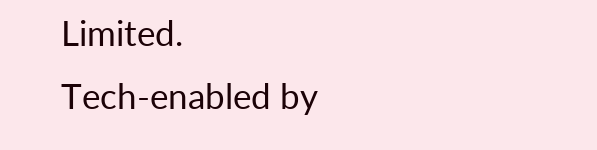Limited.
Tech-enabled by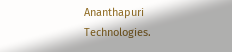Ananthapuri Technologies.